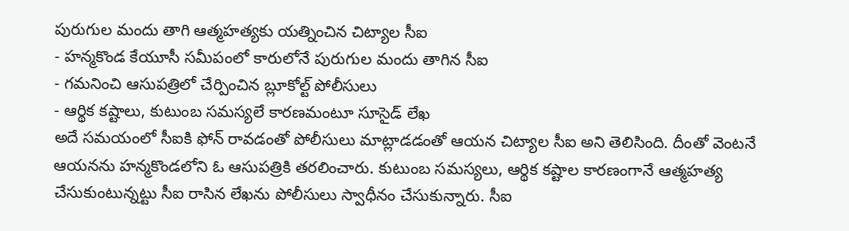పురుగుల మందు తాగి ఆత్మహత్యకు యత్నించిన చిట్యాల సీఐ
- హన్మకొండ కేయూసీ సమీపంలో కారులోనే పురుగుల మందు తాగిన సీఐ
- గమనించి ఆసుపత్రిలో చేర్పించిన బ్లూకోల్ట్ పోలీసులు
- ఆర్థిక కష్టాలు, కుటుంబ సమస్యలే కారణమంటూ సూసైడ్ లేఖ
అదే సమయంలో సీఐకి ఫోన్ రావడంతో పోలీసులు మాట్లాడడంతో ఆయన చిట్యాల సీఐ అని తెలిసింది. దీంతో వెంటనే ఆయనను హన్మకొండలోని ఓ ఆసుపత్రికి తరలించారు. కుటుంబ సమస్యలు, ఆర్థిక కష్టాల కారణంగానే ఆత్మహత్య చేసుకుంటున్నట్టు సీఐ రాసిన లేఖను పోలీసులు స్వాధీనం చేసుకున్నారు. సీఐ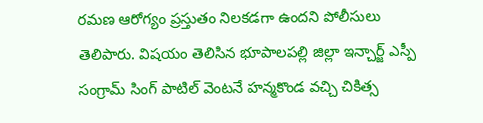రమణ ఆరోగ్యం ప్రస్తుతం నిలకడగా ఉందని పోలీసులు తెలిపారు. విషయం తెలిసిన భూపాలపల్లి జిల్లా ఇన్చార్జ్ ఎస్పీ సంగ్రామ్ సింగ్ పాటిల్ వెంటనే హన్మకొండ వచ్చి చికిత్స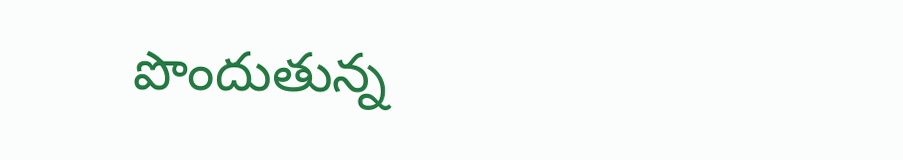పొందుతున్న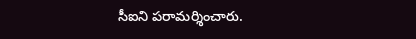సీఐని పరామర్శించారు.